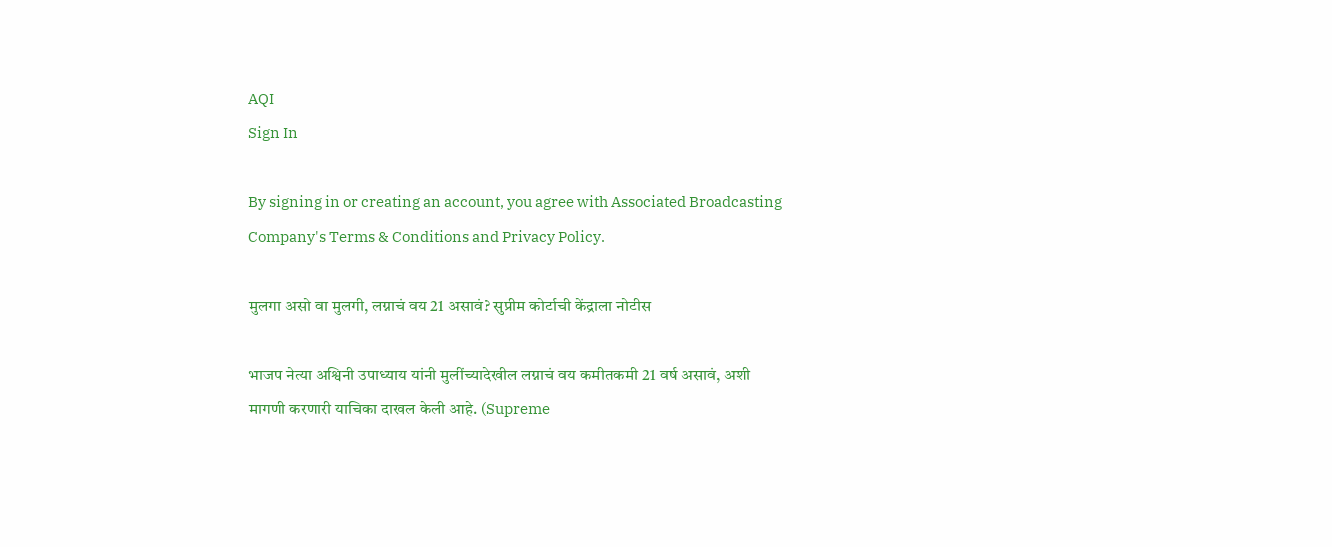AQI
Sign In

By signing in or creating an account, you agree with Associated Broadcasting Company's Terms & Conditions and Privacy Policy.

मुलगा असो वा मुलगी, लग्नाचं वय 21 असावं? सुप्रीम कोर्टाची केंद्राला नोटीस

भाजप नेत्या अश्विनी उपाध्याय यांनी मुलींच्यादेखील लग्नाचं वय कमीतकमी 21 वर्ष असावं, अशी मागणी करणारी याचिका दाखल केली आहे. (Supreme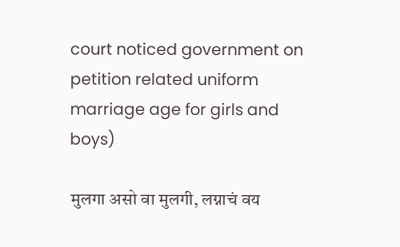court noticed government on petition related uniform marriage age for girls and boys)

मुलगा असो वा मुलगी, लग्नाचं वय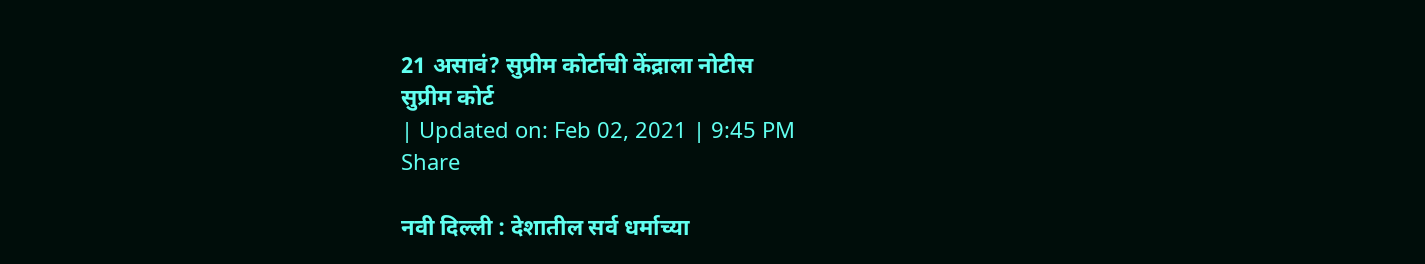21 असावं? सुप्रीम कोर्टाची केंद्राला नोटीस
सुप्रीम कोर्ट
| Updated on: Feb 02, 2021 | 9:45 PM
Share

नवी दिल्ली : देशातील सर्व धर्माच्या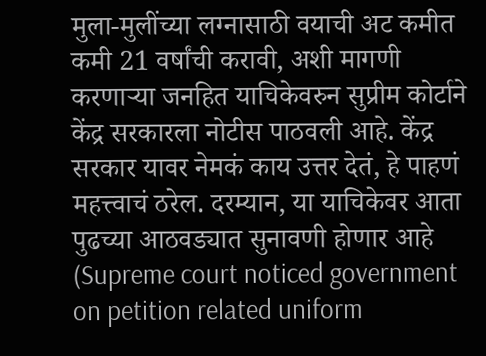मुला-मुलींच्या लग्नासाठी वयाची अट कमीत कमी 21 वर्षांची करावी, अशी मागणी करणाऱ्या जनहित याचिकेवरुन सुप्रीम कोर्टाने केंद्र सरकारला नोटीस पाठवली आहे. केंद्र सरकार यावर नेमकं काय उत्तर देतं, हे पाहणं महत्त्वाचं ठरेल. दरम्यान, या याचिकेवर आता पुढच्या आठवड्यात सुनावणी होणार आहे (Supreme court noticed government on petition related uniform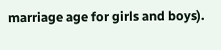marriage age for girls and boys).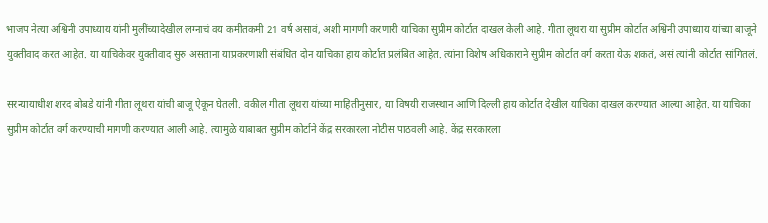भाजप नेत्या अश्विनी उपाध्याय यांनी मुलींच्यादेखील लग्नाचं वय कमीतकमी 21 वर्ष असावं, अशी मागणी करणारी याचिका सुप्रीम कोर्टात दाखल केली आहे. गीता लूथरा या सुप्रीम कोर्टात अश्विनी उपाध्याय यांच्या बाजूने युक्तीवाद करत आहेत. या याचिकेवर युक्तीवाद सुरु असताना याप्रकरणाशी संबंधित दोन याचिका हाय कोर्टात प्रलंबित आहेत. त्यांना विशेष अधिकाराने सुप्रीम कोर्टात वर्ग करता येऊ शकतं, असं त्यांनी कोर्टात सांगितलं.

सरन्यायाधीश शरद बोबडे यांनी गीता लूथरा यांची बाजू ऐकून घेतली. वकील गीता लूथरा यांच्या माहितीनुसार, या विषयी राजस्थान आणि दिल्ली हाय कोर्टात देखील याचिका दाखल करण्यात आल्या आहेत. या याचिका सुप्रीम कोर्टात वर्ग करण्याची मागणी करण्यात आली आहे. त्यामुळे याबाबत सुप्रीम कोर्टाने केंद्र सरकारला नोटीस पाठवली आहे. केंद्र सरकारला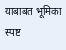याबाबत भूमिका स्पष्ट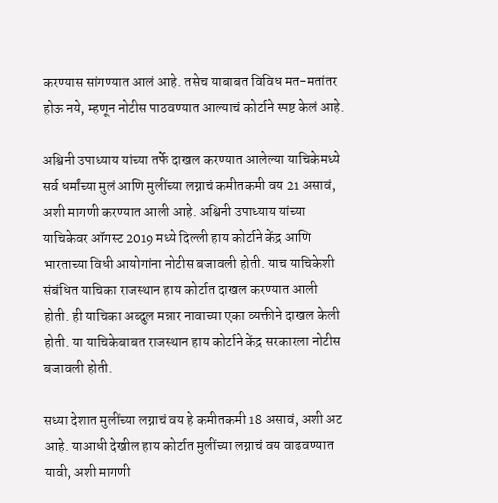करण्यास सांगण्यात आलं आहे. तसेच याबाबत विविध मत-मतांतर होऊ नये, म्हणून नोटीस पाठवण्यात आल्याचं कोर्टाने स्पष्ट केलं आहे.

अश्विनी उपाध्याय यांच्या तर्फे दाखल करण्यात आलेल्या याचिकेमध्ये सर्व धर्मांच्या मुलं आणि मुलींच्या लग्नाचं कमीतकमी वय 21 असावं, अशी मागणी करण्यात आली आहे. अश्विनी उपाध्याय यांच्या याचिकेवर ऑगस्ट 2019 मध्ये दिल्ली हाय कोर्टाने केंद्र आणि भारताच्या विधी आयोगांना नोटीस बजावली होती. याच याचिकेशी संबंधित याचिका राजस्थान हाय कोर्टात दाखल करण्यात आली होती. ही याचिका अब्दुल मन्नार नावाच्या एका व्यक्तीने दाखल केली होती. या याचिकेबाबत राजस्थान हाय कोर्टाने केंद्र सरकारला नोटीस बजावली होती.

सध्या देशात मुलींच्या लग्नाचं वय हे कमीतकमी 18 असावं, अशी अट आहे. याआधी देखील हाय कोर्टात मुलींच्या लग्नाचं वय वाढवण्यात यावी, अशी मागणी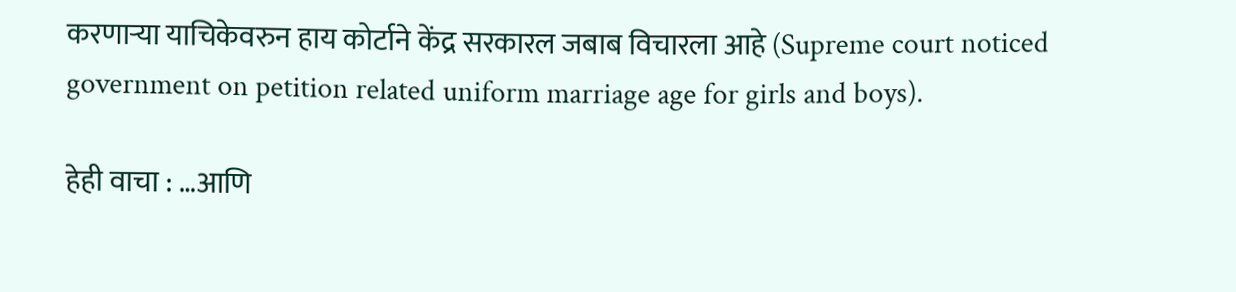करणाऱ्या याचिकेवरुन हाय कोर्टाने केंद्र सरकारल जबाब विचारला आहे (Supreme court noticed government on petition related uniform marriage age for girls and boys).

हेही वाचा : …आणि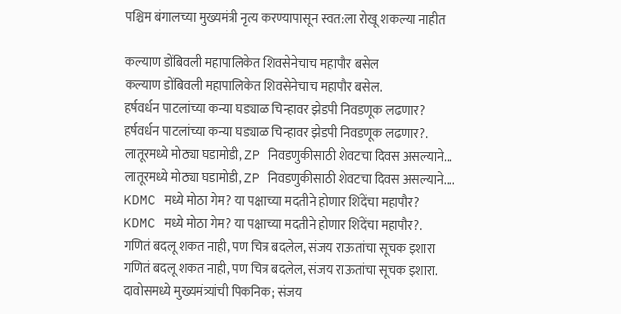पश्चिम बंगालच्या मुख्यमंत्री नृत्य करण्यापासून स्वत:ला रोखू शकल्या नाहीत

कल्याण डोंबिवली महापालिकेत शिवसेनेचाच महापौर बसेल
कल्याण डोंबिवली महापालिकेत शिवसेनेचाच महापौर बसेल.
हर्षवर्धन पाटलांच्या कन्या घड्याळ चिन्हावर झेडपी निवडणूक लढणार?
हर्षवर्धन पाटलांच्या कन्या घड्याळ चिन्हावर झेडपी निवडणूक लढणार?.
लातूरमध्ये मोठ्या घडामोडी, ZP निवडणुकीसाठी शेवटचा दिवस असल्याने...
लातूरमध्ये मोठ्या घडामोडी, ZP निवडणुकीसाठी शेवटचा दिवस असल्याने....
KDMC मध्ये मोठा गेम? या पक्षाच्या मदतीने होणार शिंदेंचा महापौर?
KDMC मध्ये मोठा गेम? या पक्षाच्या मदतीने होणार शिंदेंचा महापौर?.
गणितं बदलू शकत नाही, पण चित्र बदलेल, संजय राऊतांचा सूचक इशारा
गणितं बदलू शकत नाही, पण चित्र बदलेल, संजय राऊतांचा सूचक इशारा.
दावोसमध्ये मुख्यमंत्र्यांची पिकनिक; संजय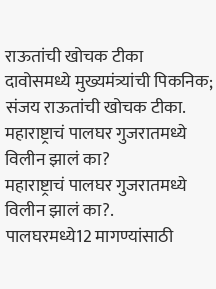राऊतांची खोचक टीका
दावोसमध्ये मुख्यमंत्र्यांची पिकनिक; संजय राऊतांची खोचक टीका.
महाराष्ट्राचं पालघर गुजरातमध्ये विलीन झालं का?
महाराष्ट्राचं पालघर गुजरातमध्ये विलीन झालं का?.
पालघरमध्ये12 मागण्यांसाठी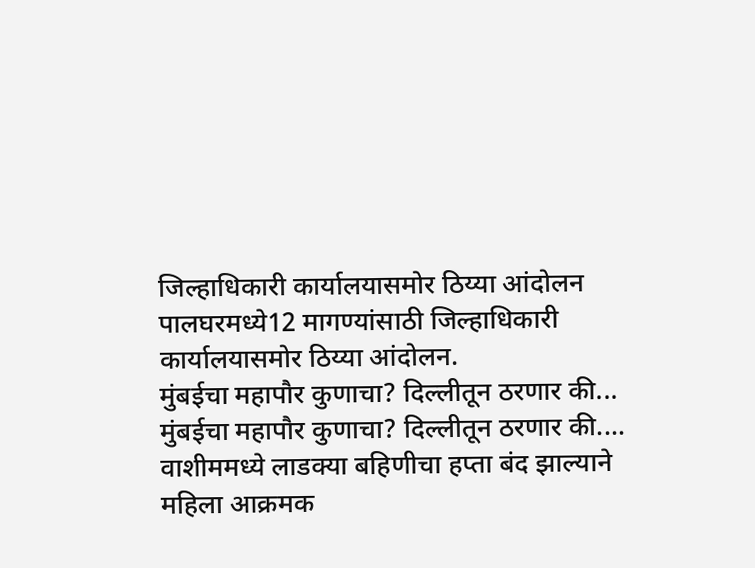जिल्हाधिकारी कार्यालयासमोर ठिय्या आंदोलन
पालघरमध्ये12 मागण्यांसाठी जिल्हाधिकारी कार्यालयासमोर ठिय्या आंदोलन.
मुंबईचा महापौर कुणाचा? दिल्लीतून ठरणार की...
मुंबईचा महापौर कुणाचा? दिल्लीतून ठरणार की....
वाशीममध्ये लाडक्या बहिणीचा हप्ता बंद झाल्याने महिला आक्रमक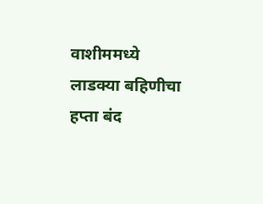वाशीममध्ये लाडक्या बहिणीचा हप्ता बंद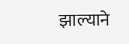झाल्याने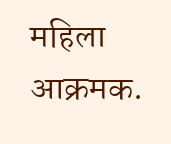महिला आक्रमक.